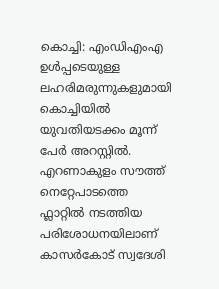കൊച്ചി: എംഡിഎംഎ ഉൾപ്പടെയുള്ള ലഹരിമരുന്നുകളുമായി കൊച്ചിയിൽ യുവതിയടക്കം മൂന്ന് പേർ അറസ്റ്റിൽ. എറണാകുളം സൗത്ത് നെറ്റേപാടത്തെ ഫ്ലാറ്റിൽ നടത്തിയ പരിശോധനയിലാണ് കാസർകോട് സ്വദേശി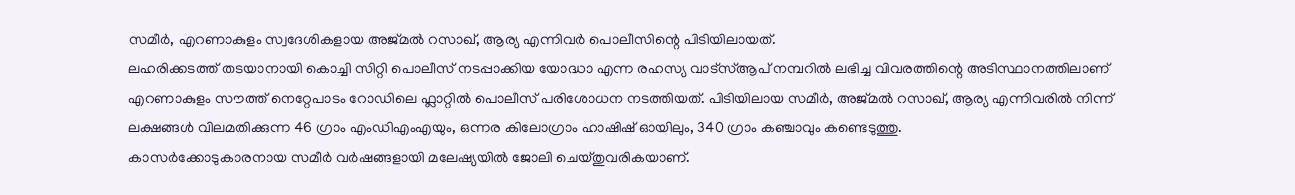സമീർ, എറണാകുളം സ്വദേശികളായ അജ്മൽ റസാഖ്, ആര്യ എന്നിവർ പൊലീസിന്റെ പിടിയിലായത്.
ലഹരിക്കടത്ത് തടയാനായി കൊച്ചി സിറ്റി പൊലീസ് നടപ്പാക്കിയ യോദ്ധാ എന്ന രഹസ്യ വാട്സ്ആപ് നമ്പറിൽ ലഭിച്ച വിവരത്തിന്റെ അടിസ്ഥാനത്തിലാണ് എറണാകുളം സൗത്ത് നെറ്റേപാടം റോഡിലെ ഫ്ലാറ്റിൽ പൊലീസ് പരിശോധന നടത്തിയത്. പിടിയിലായ സമീർ, അജ്മൽ റസാഖ്, ആര്യ എന്നിവരിൽ നിന്ന് ലക്ഷങ്ങൾ വിലമതിക്കുന്ന 46 ഗ്രാം എംഡിഎംഎയും, ഒന്നര കിലോഗ്രാം ഹാഷിഷ് ഓയിലും, 340 ഗ്രാം കഞ്ചാവും കണ്ടെടുത്തു.
കാസർക്കോടുകാരനായ സമീർ വർഷങ്ങളായി മലേഷ്യയിൽ ജോലി ചെയ്തുവരികയാണ്.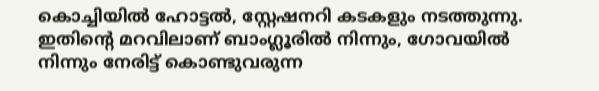കൊച്ചിയിൽ ഹോട്ടൽ, സ്റ്റേഷനറി കടകളും നടത്തുന്നു. ഇതിന്റെ മറവിലാണ് ബാംഗ്ലൂരിൽ നിന്നും, ഗോവയിൽ നിന്നും നേരിട്ട് കൊണ്ടുവരുന്ന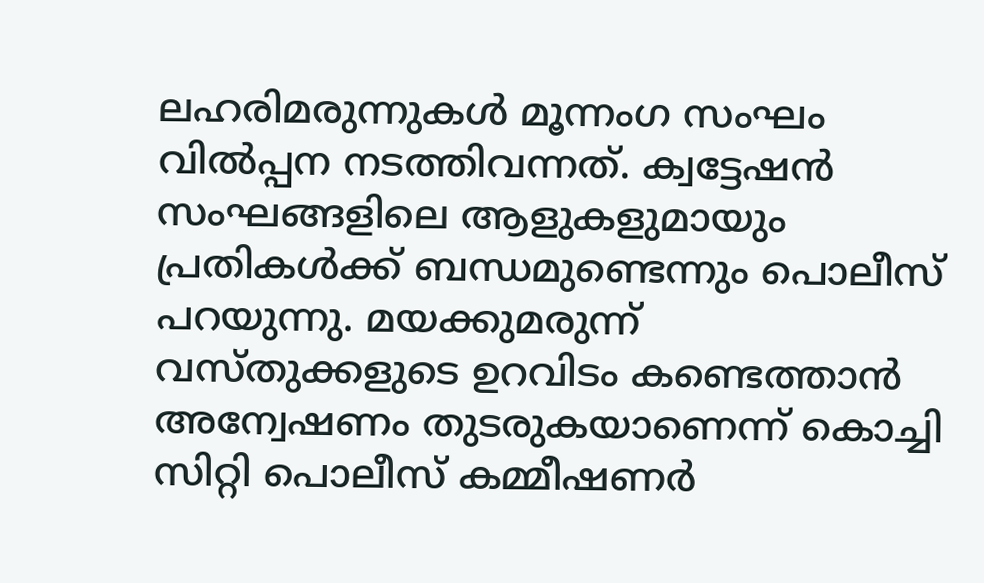ലഹരിമരുന്നുകൾ മൂന്നംഗ സംഘം വിൽപ്പന നടത്തിവന്നത്. ക്വട്ടേഷൻ സംഘങ്ങളിലെ ആളുകളുമായും പ്രതികൾക്ക് ബന്ധമുണ്ടെന്നും പൊലീസ് പറയുന്നു. മയക്കുമരുന്ന് വസ്തുക്കളുടെ ഉറവിടം കണ്ടെത്താൻ അന്വേഷണം തുടരുകയാണെന്ന് കൊച്ചി സിറ്റി പൊലീസ് കമ്മീഷണർ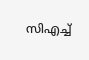സിഎച്ച്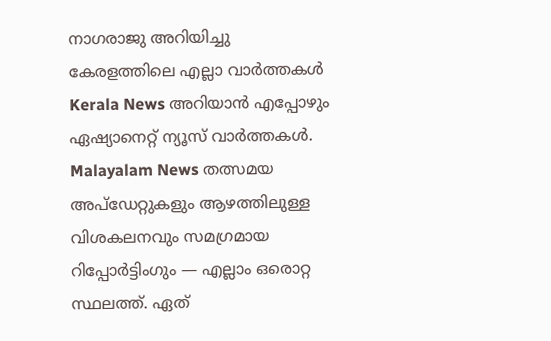നാഗരാജു അറിയിച്ചു
കേരളത്തിലെ എല്ലാ വാർത്തകൾ Kerala News അറിയാൻ എപ്പോഴും ഏഷ്യാനെറ്റ് ന്യൂസ് വാർത്തകൾ. Malayalam News തത്സമയ അപ്ഡേറ്റുകളും ആഴത്തിലുള്ള വിശകലനവും സമഗ്രമായ റിപ്പോർട്ടിംഗും — എല്ലാം ഒരൊറ്റ സ്ഥലത്ത്. ഏത്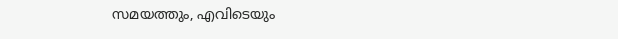സമയത്തും, എവിടെയും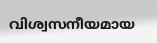വിശ്വസനീയമായ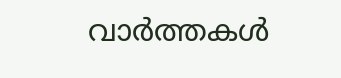വാർത്തകൾ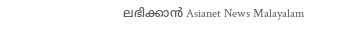ലഭിക്കാൻ Asianet News Malayalam